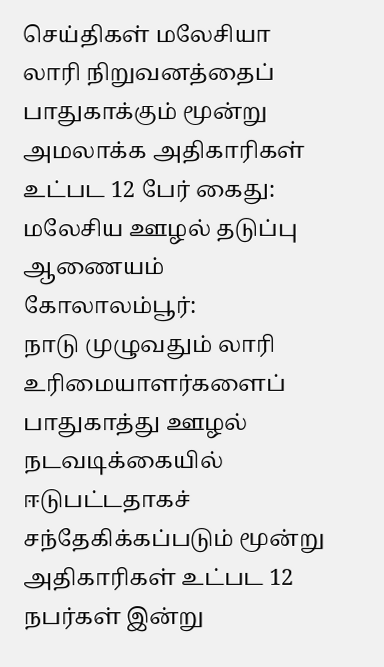செய்திகள் மலேசியா
லாரி நிறுவனத்தைப் பாதுகாக்கும் மூன்று அமலாக்க அதிகாரிகள் உட்பட 12 பேர் கைது: மலேசிய ஊழல் தடுப்பு ஆணையம்
கோலாலம்பூர்:
நாடு முழுவதும் லாரி உரிமையாளர்களைப் பாதுகாத்து ஊழல் நடவடிக்கையில் ஈடுபட்டதாகச் சந்தேகிக்கப்படும் மூன்று அதிகாரிகள் உட்பட 12 நபர்கள் இன்று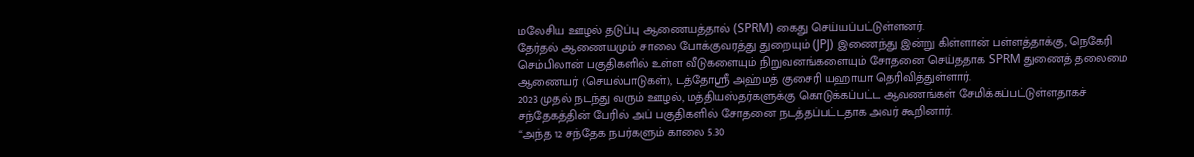மலேசிய ஊழல் தடுப்பு ஆணையத்தால் (SPRM) கைது செய்யப்பட்டுள்ளனர்.
தேர்தல் ஆணையமும் சாலை போக்குவரத்து துறையும் (JPJ) இணைந்து இன்று கிள்ளான் பள்ளத்தாக்கு, நெகேரி செம்பிலான் பகுதிகளில் உள்ள வீடுகளையும் நிறுவனங்களையும் சோதனை செய்ததாக SPRM துணைத் தலைமை ஆணையர் (செயல்பாடுகள்), டத்தோஸ்ரீ அஹ்மத் குசைரி யஹாயா தெரிவித்துள்ளார்.
2023 முதல் நடந்து வரும் ஊழல், மத்தியஸ்தர்களுக்கு கொடுக்கப்பட்ட ஆவணங்கள் சேமிக்கப்பட்டுள்ளதாகச் சந்தேகத்தின் பேரில் அப் பகுதிகளில் சோதனை நடத்தப்பட்டதாக அவர் கூறினார்.
“அந்த 12 சந்தேக நபர்களும் காலை 5.30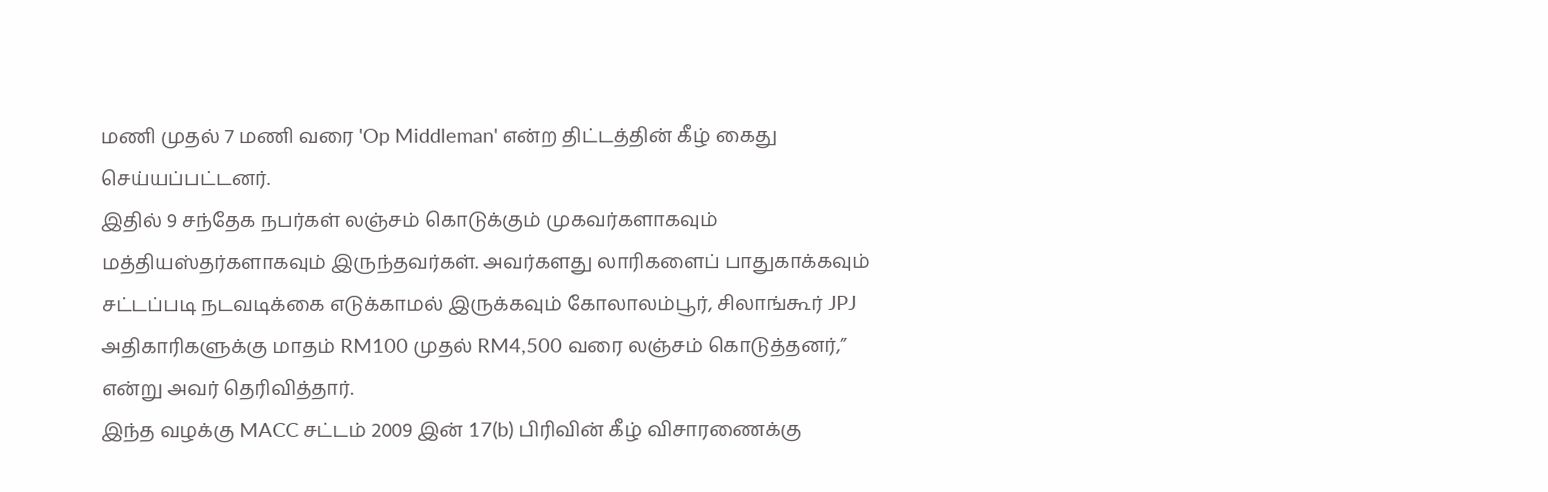மணி முதல் 7 மணி வரை 'Op Middleman' என்ற திட்டத்தின் கீழ் கைது செய்யப்பட்டனர்.
இதில் 9 சந்தேக நபர்கள் லஞ்சம் கொடுக்கும் முகவர்களாகவும் மத்தியஸ்தர்களாகவும் இருந்தவர்கள். அவர்களது லாரிகளைப் பாதுகாக்கவும் சட்டப்படி நடவடிக்கை எடுக்காமல் இருக்கவும் கோலாலம்பூர், சிலாங்கூர் JPJ அதிகாரிகளுக்கு மாதம் RM100 முதல் RM4,500 வரை லஞ்சம் கொடுத்தனர்,” என்று அவர் தெரிவித்தார்.
இந்த வழக்கு MACC சட்டம் 2009 இன் 17(b) பிரிவின் கீழ் விசாரணைக்கு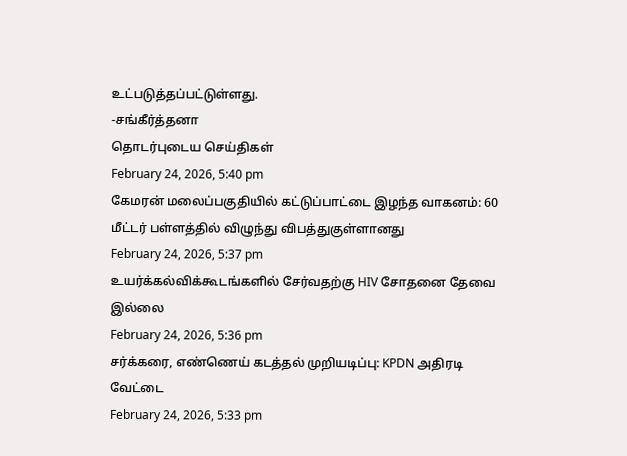உட்படுத்தப்பட்டுள்ளது.
-சங்கீர்த்தனா
தொடர்புடைய செய்திகள்
February 24, 2026, 5:40 pm
கேமரன் மலைப்பகுதியில் கட்டுப்பாட்டை இழந்த வாகனம்: 60 மீட்டர் பள்ளத்தில் விழுந்து விபத்துகுள்ளானது
February 24, 2026, 5:37 pm
உயர்க்கல்விக்கூடங்களில் சேர்வதற்கு HIV சோதனை தேவை இல்லை
February 24, 2026, 5:36 pm
சர்க்கரை, எண்ணெய் கடத்தல் முறியடிப்பு: KPDN அதிரடி வேட்டை
February 24, 2026, 5:33 pm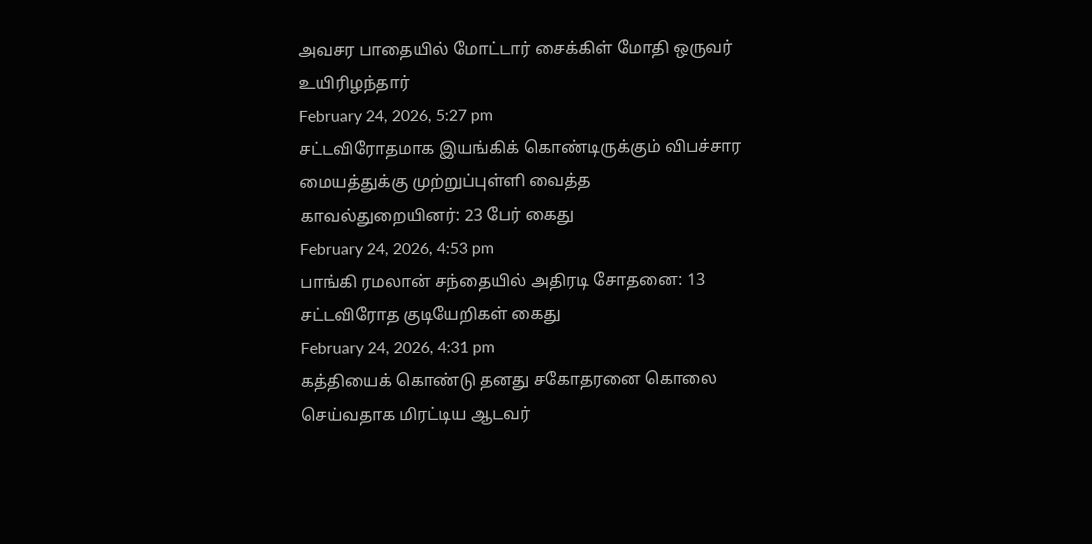அவசர பாதையில் மோட்டார் சைக்கிள் மோதி ஒருவர் உயிரிழந்தார்
February 24, 2026, 5:27 pm
சட்டவிரோதமாக இயங்கிக் கொண்டிருக்கும் விபச்சார மையத்துக்கு முற்றுப்புள்ளி வைத்த காவல்துறையினர்: 23 பேர் கைது
February 24, 2026, 4:53 pm
பாங்கி ரமலான் சந்தையில் அதிரடி சோதனை: 13 சட்டவிரோத குடியேறிகள் கைது
February 24, 2026, 4:31 pm
கத்தியைக் கொண்டு தனது சகோதரனை கொலை செய்வதாக மிரட்டிய ஆடவர்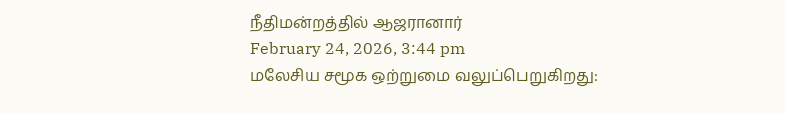நீதிமன்றத்தில் ஆஜரானார்
February 24, 2026, 3:44 pm
மலேசிய சமூக ஒற்றுமை வலுப்பெறுகிறது: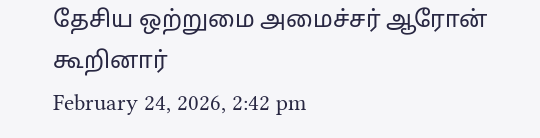தேசிய ஒற்றுமை அமைச்சர் ஆரோன் கூறினார்
February 24, 2026, 2:42 pm